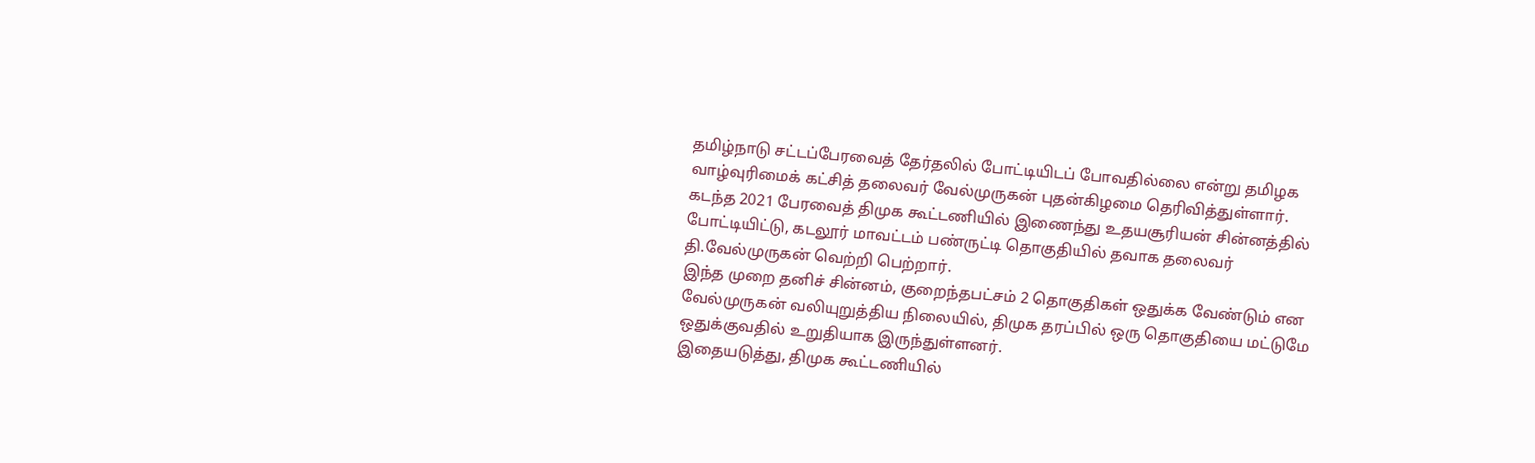தமிழ்நாடு சட்டப்பேரவைத் தேர்தலில் போட்டியிடப் போவதில்லை என்று தமிழக வாழ்வுரிமைக் கட்சித் தலைவர் வேல்முருகன் புதன்கிழமை தெரிவித்துள்ளார்.
கடந்த 2021 பேரவைத் திமுக கூட்டணியில் இணைந்து உதயசூரியன் சின்னத்தில் போட்டியிட்டு, கடலூர் மாவட்டம் பண்ருட்டி தொகுதியில் தவாக தலைவர் தி.வேல்முருகன் வெற்றி பெற்றார்.
இந்த முறை தனிச் சின்னம், குறைந்தபட்சம் 2 தொகுதிகள் ஒதுக்க வேண்டும் என வேல்முருகன் வலியுறுத்திய நிலையில், திமுக தரப்பில் ஒரு தொகுதியை மட்டுமே ஒதுக்குவதில் உறுதியாக இருந்துள்ளனர்.
இதையடுத்து, திமுக கூட்டணியில்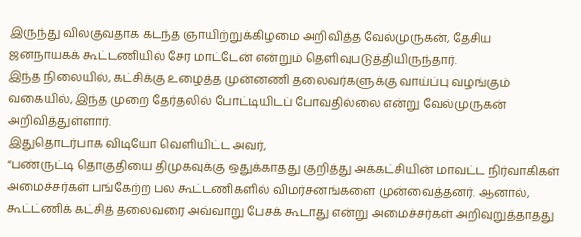இருந்து விலகுவதாக கடந்த ஞாயிற்றுக்கிழமை அறிவித்த வேல்முருகன், தேசிய ஜனநாயகக் கூட்டணியில் சேர மாட்டேன் என்றும் தெளிவுபடுத்தியிருந்தார்.
இந்த நிலையில், கட்சிக்கு உழைத்த முன்னணி தலைவர்களுக்கு வாய்ப்பு வழங்கும் வகையில், இந்த முறை தேர்தலில் போட்டியிடப் போவதில்லை என்று வேல்முருகன் அறிவித்துள்ளார்.
இதுதொடர்பாக விடியோ வெளியிட்ட அவர்,
“பண்ருட்டி தொகுதியை திமுகவுக்கு ஒதுக்காதது குறித்து அக்கட்சியின் மாவட்ட நிர்வாகிகள் அமைச்சர்கள் பங்கேற்ற பல கூட்டணிகளில் விமர்சனங்களை முன்வைத்தனர். ஆனால், கூட்ட்ணிக் கட்சித் தலைவரை அவ்வாறு பேசக் கூடாது என்று அமைச்சர்கள் அறிவுறுத்தாதது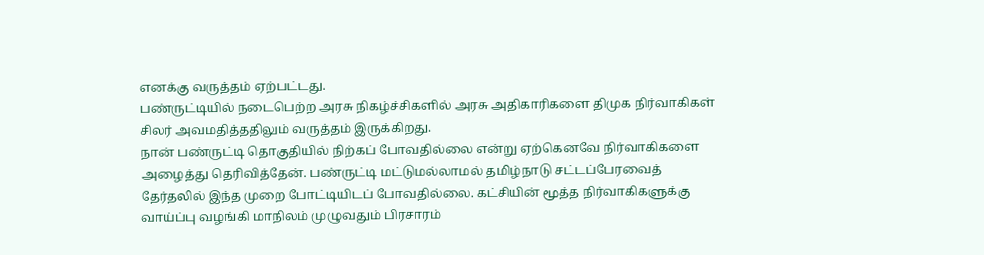எனக்கு வருத்தம் ஏற்பட்டது.
பண்ருட்டியில் நடைபெற்ற அரசு நிகழ்ச்சிகளில் அரசு அதிகாரிகளை திமுக நிர்வாகிகள் சிலர் அவமதித்ததிலும் வருத்தம் இருக்கிறது.
நான் பண்ருட்டி தொகுதியில் நிற்கப் போவதில்லை என்று ஏற்கெனவே நிர்வாகிகளை அழைத்து தெரிவித்தேன். பண்ருட்டி மட்டுமல்லாமல் தமிழ்நாடு சட்டப்பேரவைத் தேர்தலில் இந்த முறை போட்டியிடப் போவதில்லை. கட்சியின் மூத்த நிர்வாகிகளுக்கு வாய்ப்பு வழங்கி மாநிலம் முழுவதும் பிரசாரம்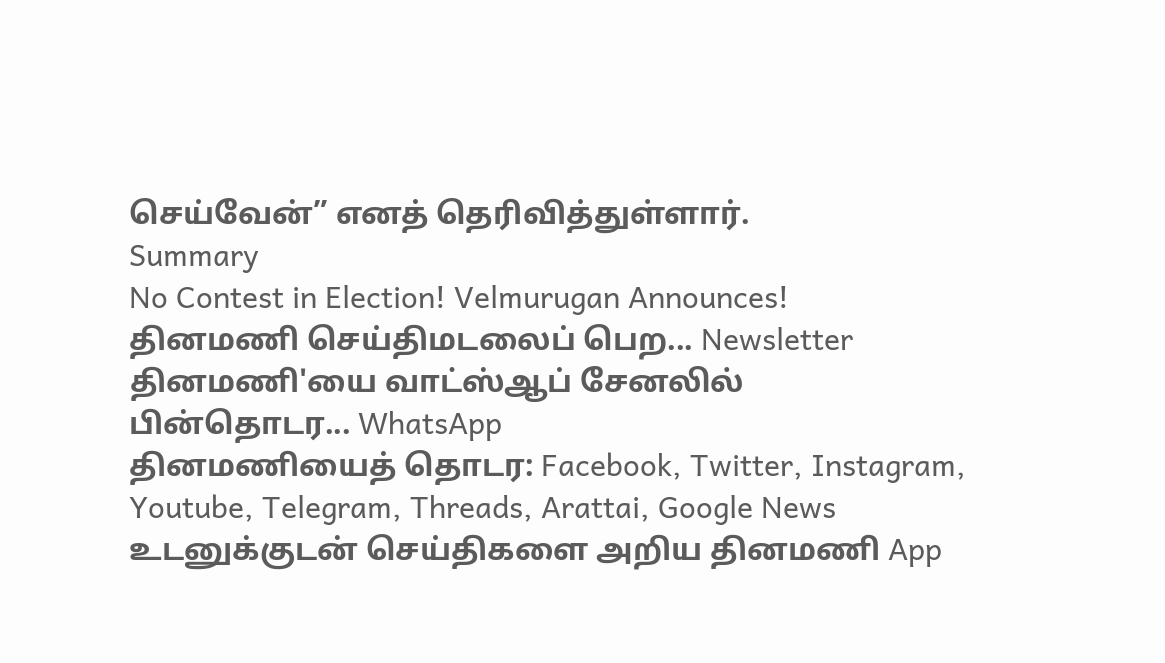செய்வேன்” எனத் தெரிவித்துள்ளார்.
Summary
No Contest in Election! Velmurugan Announces!
தினமணி செய்திமடலைப் பெற... Newsletter
தினமணி'யை வாட்ஸ்ஆப் சேனலில் பின்தொடர... WhatsApp
தினமணியைத் தொடர: Facebook, Twitter, Instagram, Youtube, Telegram, Threads, Arattai, Google News
உடனுக்குடன் செய்திகளை அறிய தினமணி App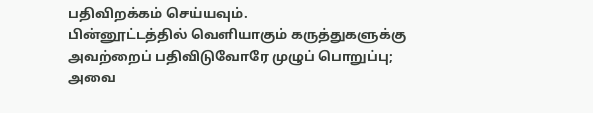பதிவிறக்கம் செய்யவும்.
பின்னூட்டத்தில் வெளியாகும் கருத்துகளுக்கு அவற்றைப் பதிவிடுவோரே முழுப் பொறுப்பு; அவை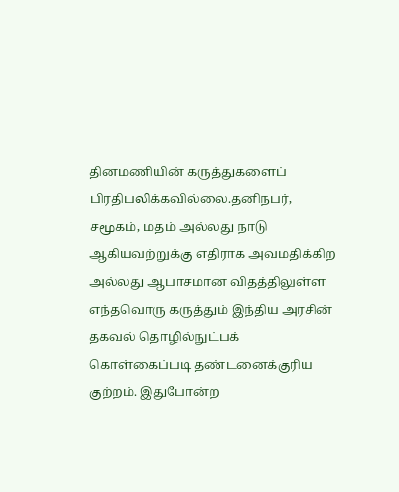தினமணியின் கருத்துகளைப் பிரதிபலிக்கவில்லை.தனிநபர், சமூகம், மதம் அல்லது நாடு ஆகியவற்றுக்கு எதிராக அவமதிக்கிற அல்லது ஆபாசமான விதத்திலுள்ள எந்தவொரு கருத்தும் இந்திய அரசின் தகவல் தொழில்நுட்பக் கொள்கைப்படி தண்டனைக்குரிய குற்றம். இதுபோன்ற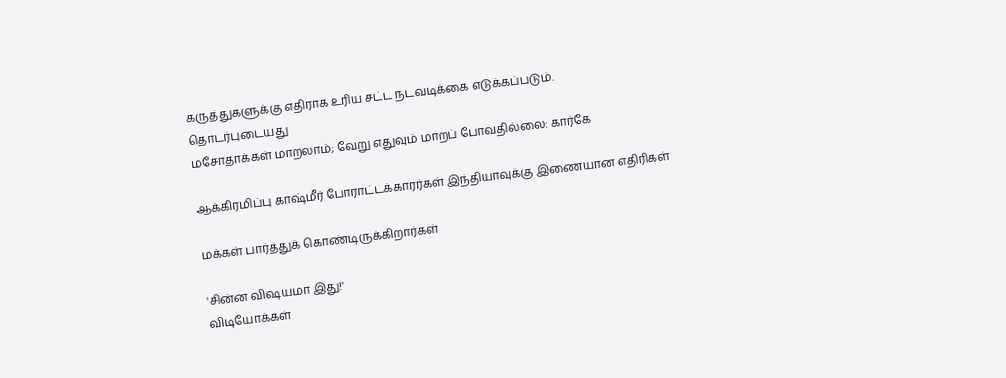கருத்துகளுக்கு எதிராக உரிய சட்ட நடவடிக்கை எடுக்கப்படும்.
தொடர்புடையது
மசோதாக்கள் மாறலாம்; வேறு எதுவும் மாறப் போவதில்லை: கார்கே

ஆக்கிரமிப்பு காஷ்மீர் போராட்டக்காரர்கள் இந்தியாவுக்கு இணையான எதிரிகள்

மக்கள் பார்த்துக் கொண்டிருக்கிறார்கள்

'சின்ன விஷயமா இது!'
விடியோக்கள்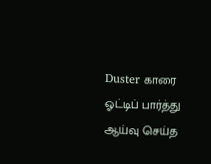Duster காரை ஓட்டிப் பார்த்து ஆய்வு செய்த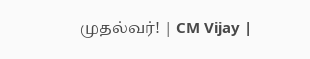முதல்வர்! | CM Vijay |